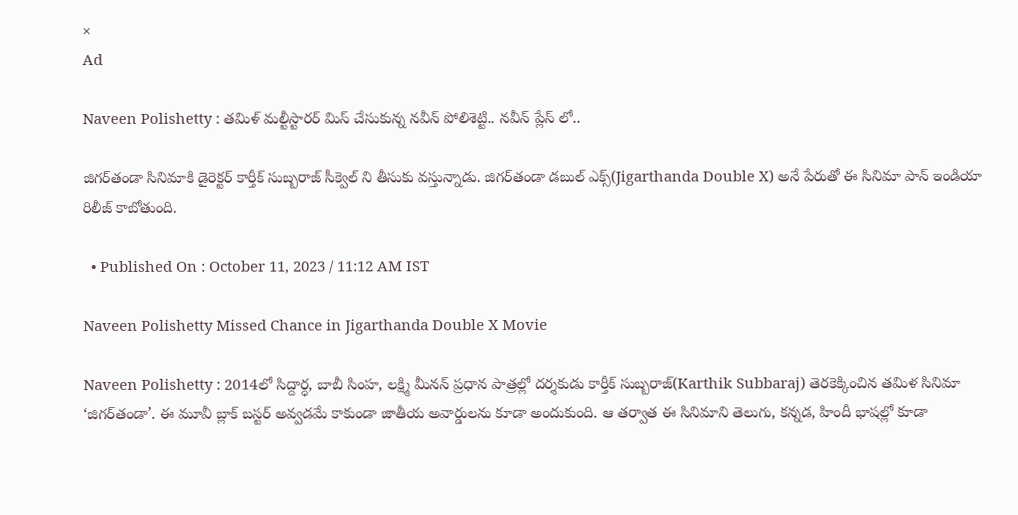×
Ad

Naveen Polishetty : తమిళ్ మల్టీస్టారర్ మిస్ చేసుకున్న నవీన్ పోలిశెట్టి.. నవీన్ ప్లేస్ లో..

జిగర్‌తండా సినిమాకి డైరెక్టర్ కార్తీక్ సుబ్బ‌రాజ్ సీక్వెల్ ని తీసుకు వస్తున్నాడు. జిగర్‌తండా డబుల్ ఎక్స్(Jigarthanda Double X) అనే పేరుతో ఈ సినిమా పాన్ ఇండియా రిలీజ్ కాబోతుంది.

  • Published On : October 11, 2023 / 11:12 AM IST

Naveen Polishetty Missed Chance in Jigarthanda Double X Movie

Naveen Polishetty : 2014లో సిద్దార్ధ, బాబీ సింహ, లక్ష్మి మీనన్ ప్రధాన పాత్రల్లో దర్శకుడు కార్తీక్ సుబ్బ‌రాజ్(Karthik Subbaraj) తెరకెక్కించిన తమిళ సినిమా ‘జిగర్‌తండా’. ఈ మూవీ బ్లాక్ బస్టర్ అవ్వడమే కాకుండా జాతీయ అవార్డులను కూడా అందుకుంది. ఆ తర్వాత ఈ సినిమాని తెలుగు, కన్నడ, హిందీ భాషల్లో కూడా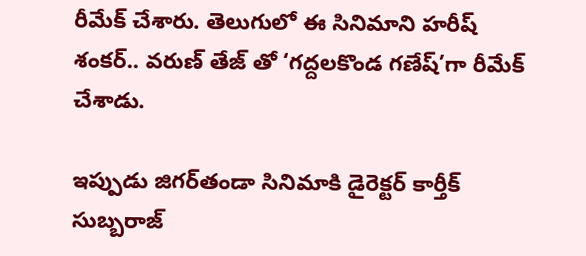రీమేక్ చేశారు. తెలుగులో ఈ సినిమాని హరీష్ శంకర్.. వరుణ్ తేజ్ తో ‘గద్దలకొండ గణేష్’గా రీమేక్ చేశాడు.

ఇప్పుడు జిగర్‌తండా సినిమాకి డైరెక్టర్ కార్తీక్ సుబ్బ‌రాజ్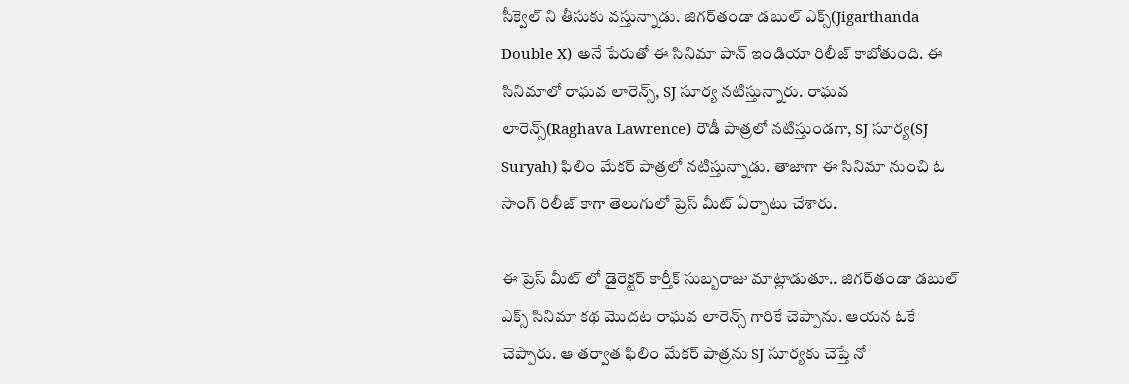సీక్వెల్ ని తీసుకు వస్తున్నాడు. జిగర్‌తండా డబుల్ ఎక్స్(Jigarthanda Double X) అనే పేరుతో ఈ సినిమా పాన్ ఇండియా రిలీజ్ కాబోతుంది. ఈ సినిమాలో రాఘవ లారెన్స్, SJ సూర్య నటిస్తున్నారు. రాఘవ లారెన్స్(Raghava Lawrence) రౌడీ పాత్రలో నటిస్తుండగా, SJ సూర్య(SJ Suryah) ఫిలిం మేకర్ పాత్రలో నటిస్తున్నాడు. తాజాగా ఈ సినిమా నుంచి ఓ సాంగ్ రిలీజ్ కాగా తెలుగులో ప్రెస్ మీట్ ఏర్పాటు చేశారు.

ఈ ప్రెస్ మీట్ లో డైరెక్టర్ కార్తీక్ సుబ్బరాజు మాట్లాడుతూ.. జిగర్‌తండా డబుల్ ఎక్స్ సినిమా కథ మొదట రాఘవ లారెన్స్ గారికే చెప్పాను. ఆయన ఓకే చెప్పారు. ఆ తర్వాత ఫిలిం మేకర్ పాత్రను SJ సూర్యకు చెప్తే నో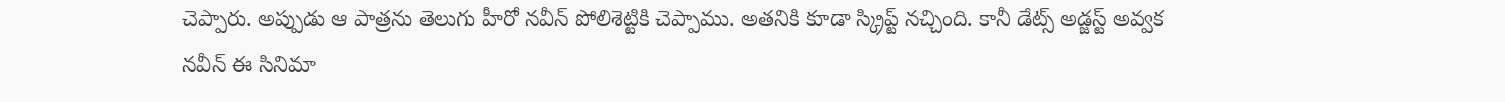చెప్పారు. అప్పుడు ఆ పాత్రను తెలుగు హీరో నవీన్ పోలిశెట్టికి చెప్పాము. అతనికి కూడా స్క్రిప్ట్ నచ్చింది. కానీ డేట్స్ అడ్జస్ట్ అవ్వక నవీన్ ఈ సినిమా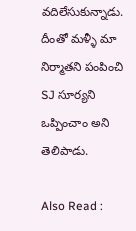వదిలేసుకున్నాడు. దీంతో మళ్ళీ మా నిర్మాతని పంపించి SJ సూర్యని ఒప్పించాం అని తెలిపాడు.

Also Read :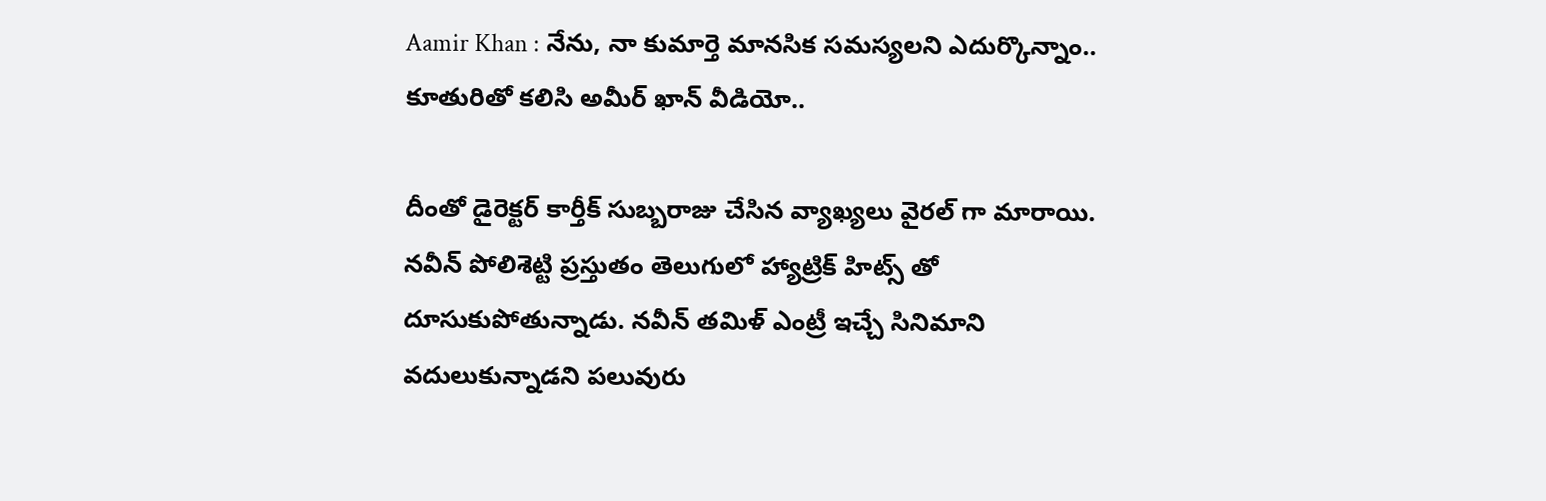Aamir Khan : నేను, నా కుమార్తె మానసిక సమస్యలని ఎదుర్కొన్నాం.. కూతురితో కలిసి అమీర్ ఖాన్ వీడియో..

దీంతో డైరెక్టర్ కార్తీక్ సుబ్బరాజు చేసిన వ్యాఖ్యలు వైరల్ గా మారాయి. నవీన్ పోలిశెట్టి ప్రస్తుతం తెలుగులో హ్యాట్రిక్ హిట్స్ తో దూసుకుపోతున్నాడు. నవీన్ తమిళ్ ఎంట్రీ ఇచ్చే సినిమాని వదులుకున్నాడని పలువురు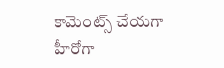కామెంట్స్ చేయగా హీరోగా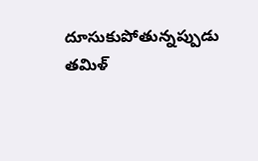దూసుకుపోతున్నప్పుడు తమిళ్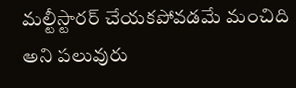మల్టీస్టారర్ చేయకపోవడమే మంచిది అని పలువురు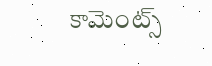కామెంట్స్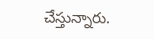చేస్తున్నారు.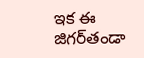ఇక ఈ జిగర్‌తండా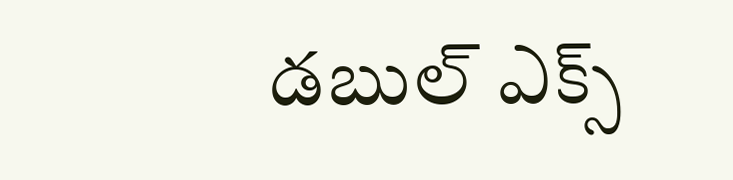డబుల్ ఎక్స్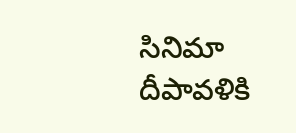సినిమా దీపావళికి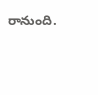రానుంది.